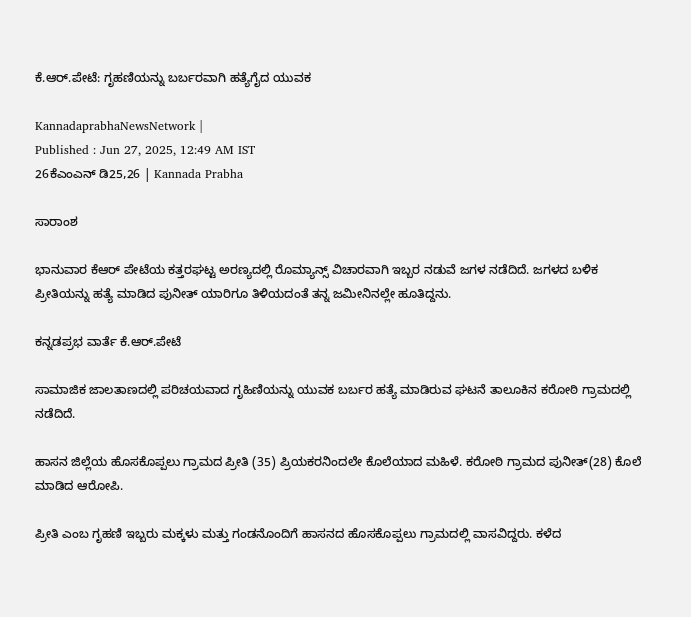ಕೆ.ಆರ್.ಪೇಟೆ: ಗೃಹಣಿಯನ್ನು ಬರ್ಬರವಾಗಿ ಹತ್ಯೆಗೈದ ಯುವಕ

KannadaprabhaNewsNetwork |
Published : Jun 27, 2025, 12:49 AM IST
26ಕೆಎಂಎನ್ ಡಿ25,26 | Kannada Prabha

ಸಾರಾಂಶ

ಭಾನುವಾರ ಕೆಆರ್ ಪೇಟೆಯ ಕತ್ತರಘಟ್ಟ ಅರಣ್ಯದಲ್ಲಿ ರೊಮ್ಯಾನ್ಸ್ ವಿಚಾರವಾಗಿ ಇಬ್ಬರ ನಡುವೆ ಜಗಳ ನಡೆದಿದೆ. ಜಗಳದ ಬಳಿಕ ಪ್ರೀತಿಯನ್ನು ಹತ್ಯೆ ಮಾಡಿದ ಪುನೀತ್ ಯಾರಿಗೂ ತಿಳಿಯದಂತೆ ತನ್ನ ಜಮೀನಿನಲ್ಲೇ ಹೂತಿದ್ದನು.

ಕನ್ನಡಪ್ರಭ ವಾರ್ತೆ ಕೆ.ಆರ್.ಪೇಟೆ

ಸಾಮಾಜಿಕ ಜಾಲತಾಣದಲ್ಲಿ ಪರಿಚಯವಾದ ಗೃಹಿಣಿಯನ್ನು ಯುವಕ ಬರ್ಬರ ಹತ್ಯೆ ಮಾಡಿರುವ ಘಟನೆ ತಾಲೂಕಿನ ಕರೋಠಿ ಗ್ರಾಮದಲ್ಲಿ ನಡೆದಿದೆ.

ಹಾಸನ ಜಿಲ್ಲೆಯ ಹೊಸಕೊಪ್ಪಲು ಗ್ರಾಮದ ಪ್ರೀತಿ (35) ಪ್ರಿಯಕರನಿಂದಲೇ ಕೊಲೆಯಾದ ಮಹಿಳೆ. ಕರೋಠಿ ಗ್ರಾಮದ ಪುನೀತ್(28) ಕೊಲೆ ಮಾಡಿದ ಆರೋಪಿ.

ಪ್ರೀತಿ ಎಂಬ ಗೃಹಣಿ ಇಬ್ಬರು ಮಕ್ಕಳು ಮತ್ತು ಗಂಡನೊಂದಿಗೆ ಹಾಸನದ ಹೊಸಕೊಪ್ಪಲು ಗ್ರಾಮದಲ್ಲಿ ವಾಸವಿದ್ದರು. ಕಳೆದ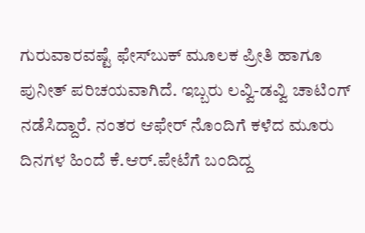ಗುರುವಾರವಷ್ಟೆ ಫೇಸ್‌ಬುಕ್ ಮೂಲಕ ಪ್ರೀತಿ ಹಾಗೂ ಪುನೀತ್‌ ಪರಿಚಯವಾಗಿದೆ. ಇಬ್ಬರು ಲವ್ವಿ-ಡವ್ವಿ ಚಾಟಿಂಗ್ ನಡೆಸಿದ್ದಾರೆ. ನಂತರ ಆಫೇರ್ ನೊಂದಿಗೆ ಕಳೆದ ಮೂರು ದಿನಗಳ ಹಿಂದೆ ಕೆ.ಆರ್.ಪೇಟೆಗೆ ಬಂದಿದ್ದ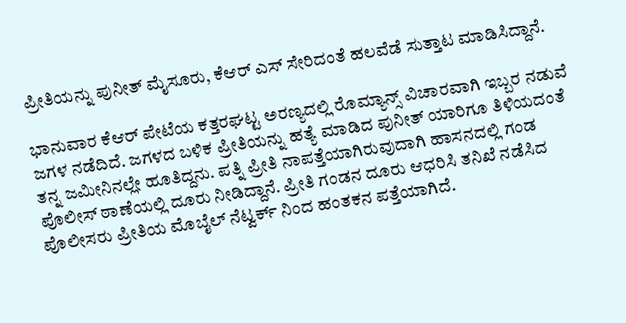ಪ್ರೀತಿಯನ್ನು ಪುನೀತ್ ಮೈಸೂರು, ಕೆಆರ್ ಎಸ್ ಸೇರಿದಂತೆ ಹಲವೆಡೆ ಸುತ್ತಾಟ ಮಾಡಿಸಿದ್ದಾನೆ.

ಭಾನುವಾರ ಕೆಆರ್ ಪೇಟೆಯ ಕತ್ತರಘಟ್ಟ ಅರಣ್ಯದಲ್ಲಿ ರೊಮ್ಯಾನ್ಸ್ ವಿಚಾರವಾಗಿ ಇಬ್ಬರ ನಡುವೆ ಜಗಳ ನಡೆದಿದೆ. ಜಗಳದ ಬಳಿಕ ಪ್ರೀತಿಯನ್ನು ಹತ್ಯೆ ಮಾಡಿದ ಪುನೀತ್ ಯಾರಿಗೂ ತಿಳಿಯದಂತೆ ತನ್ನ ಜಮೀನಿನಲ್ಲೇ ಹೂತಿದ್ದನು. ಪತ್ನಿ ಪ್ರೀತಿ ನಾಪತ್ತೆಯಾಗಿರುವುದಾಗಿ ಹಾಸನದಲ್ಲಿ ಗಂಡ ಪೊಲೀಸ್ ಠಾಣೆಯಲ್ಲಿ ದೂರು ನೀಡಿದ್ದಾನೆ. ಪ್ರೀತಿ ಗಂಡನ ದೂರು ಆಧರಿಸಿ ತನಿಖೆ ನಡೆಸಿದ ಪೊಲೀಸರು ಪ್ರೀತಿಯ ಮೊಬೈಲ್ ನೆಟ್ವರ್ಕ್ ನಿಂದ ಹಂತಕನ ಪತ್ತೆಯಾಗಿದೆ.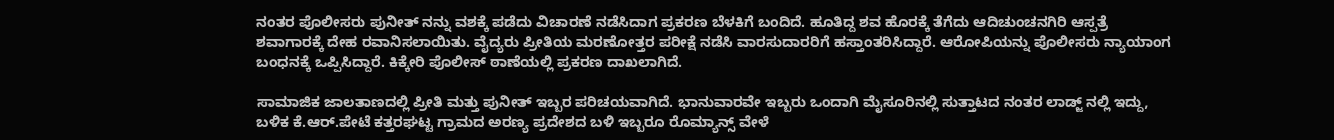ನಂತರ ಪೊಲೀಸರು ಪುನೀತ್ ನನ್ನು ವಶಕ್ಕೆ ಪಡೆದು ವಿಚಾರಣೆ ನಡೆಸಿದಾಗ ಪ್ರಕರಣ ಬೆಳಕಿಗೆ ಬಂದಿದೆ. ಹೂತಿದ್ದ ಶವ ಹೊರಕ್ಕೆ ತೆಗೆದು ಆದಿಚುಂಚನಗಿರಿ ಆಸ್ಪತ್ರೆ ಶವಾಗಾರಕ್ಕೆ ದೇಹ ರವಾನಿಸಲಾಯಿತು. ವೈದ್ಯರು ಪ್ರೀತಿಯ ಮರಣೋತ್ತರ ಪರೀಕ್ಷೆ ನಡೆಸಿ ವಾರಸುದಾರರಿಗೆ ಹಸ್ತಾಂತರಿಸಿದ್ದಾರೆ. ಆರೋಪಿಯನ್ನು ಪೊಲೀಸರು ನ್ಯಾಯಾಂಗ ಬಂಧನಕ್ಕೆ ಒಪ್ಪಿಸಿದ್ದಾರೆ. ಕಿಕ್ಕೇರಿ ಪೊಲೀಸ್ ಠಾಣೆಯಲ್ಲಿ ಪ್ರಕರಣ ದಾಖಲಾಗಿದೆ.

ಸಾಮಾಜಿಕ ಜಾಲತಾಣದಲ್ಲಿ ಪ್ರೀತಿ ಮತ್ತು ಪುನೀತ್ ಇಬ್ಬರ ಪರಿಚಯವಾಗಿದೆ. ಭಾನುವಾರವೇ ಇಬ್ಬರು ಒಂದಾಗಿ ಮೈಸೂರಿನಲ್ಲಿ ಸುತ್ತಾಟದ ನಂತರ ಲಾಡ್ಜ್ ನಲ್ಲಿ ಇದ್ದು, ಬಳಿಕ ಕೆ.ಆರ್.ಪೇಟೆ ಕತ್ತರಘಟ್ಟ ಗ್ರಾಮದ ಅರಣ್ಯ ಪ್ರದೇಶದ ಬಳಿ ಇಬ್ಬರೂ ರೊಮ್ಯಾನ್ಸ್ ವೇಳೆ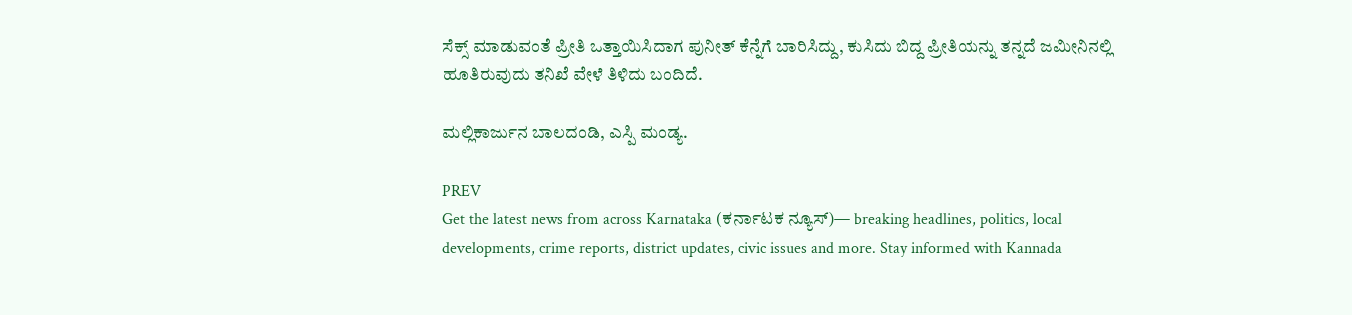ಸೆಕ್ಸ್ ಮಾಡುವಂತೆ ಪ್ರೀತಿ ಒತ್ತಾಯಿಸಿದಾಗ ಪುನೀತ್ ಕೆನ್ನೆಗೆ ಬಾರಿಸಿದ್ದು, ಕುಸಿದು ಬಿದ್ದ ಪ್ರೀತಿಯನ್ನು ತನ್ನದೆ ಜಮೀನಿನಲ್ಲಿ ಹೂತಿರುವುದು ತನಿಖೆ ವೇಳೆ ತಿಳಿದು ಬಂದಿದೆ.

ಮಲ್ಲಿಕಾರ್ಜುನ ಬಾಲದಂಡಿ, ಎಸ್ಪಿ ಮಂಡ್ಯ.

PREV
Get the latest news from across Karnataka (ಕರ್ನಾಟಕ ನ್ಯೂಸ್)— breaking headlines, politics, local developments, crime reports, district updates, civic issues and more. Stay informed with Kannada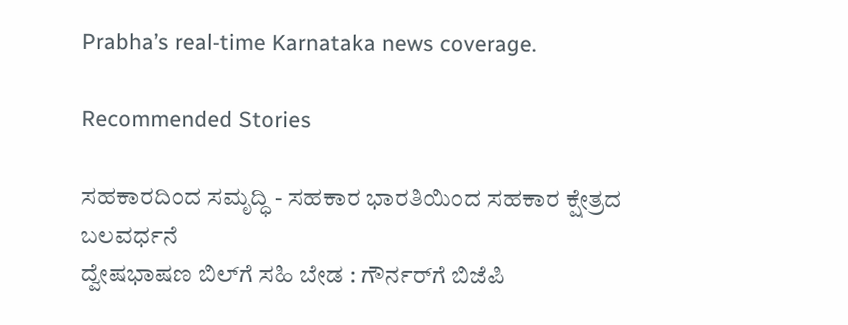Prabha’s real‑time Karnataka news coverage.

Recommended Stories

ಸಹಕಾರದಿಂದ ಸಮೃದ್ಧಿ - ಸಹಕಾರ ಭಾರತಿಯಿಂದ ಸಹಕಾರ ಕ್ಷೇತ್ರದ ಬಲವರ್ಧನೆ
ದ್ವೇಷಭಾಷಣ ಬಿಲ್‌ಗೆ ಸಹಿ ಬೇಡ : ಗೌರ್ನರ್‌ಗೆ ಬಿಜೆಪಿ